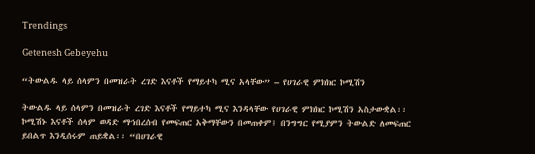Trendings

Getenesh Gebeyehu

“ትውልዱ ላይ ሰላምን በመዝራት ረገድ እናቶች የማይተካ ሚና አላቸው” – የሀገራዊ ምክክር ኮሚሽን

ትውልዱ ላይ ሰላምን በመዝራት ረገድ እናቶች የማይተካ ሚና እንዳላቸው የሀገራዊ ምክክር ኮሚሽን አስታውቋል፡፡ ኮሚሽኑ እናቶች ሰላም ወዳድ ማኀበረሰብ የመፍጠር አቅማቸውን በመጠቀም፤ በንግግር የሚያምን ትውልድ ለመፍጠር ይበልጥ እንዲሰሩም ጠይቋል፡፡ “በሀገራዊ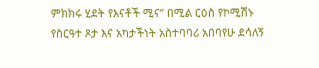ምክክሩ ሂደት የእናቶች ሚና” በሚል ርዕስ የኮሚሽኑ የስርዓተ ጾታ እና አካታችነት አስተባባሪ አበባየሁ ደሳለኝ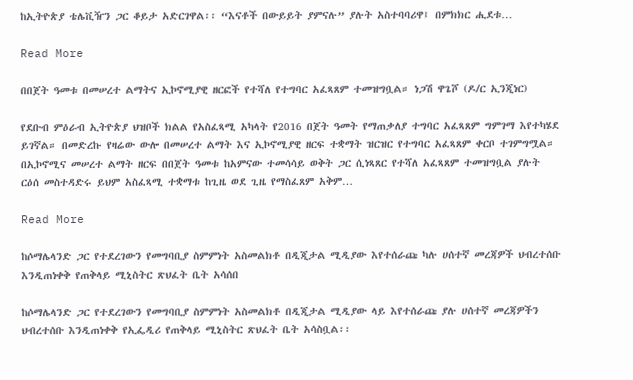ከኢትዮጵያ ቴሌቪዥን ጋር ቆይታ አድርገዋል፡፡ “እናቶች በውይይት ያምናሉ” ያሉት አስተባባሪዋ፤ በምክክር ሒደቱ…

Read More

በበጀት ዓመቱ በመሠረተ ልማትና ኢኮኖሚያዊ ዘርፎች የተሻለ የተግባር አፈጻጸም ተመዝግቧል። ነጋሽ ዋጌሾ (ዶ/ር ኢንጂነር)

የደቡብ ምዕራብ ኢትዮጵያ ህዝቦች ክልል የአስፈጻሚ አካላት የ2016 በጀት ዓመት የማጠቃለያ ተግባር አፈጻጸም ግምገማ እየተካሄደ ይገኛል። በመድረኩ የዛሬው ውሎ በመሠረተ ልማት እና ኢኮኖሚያዊ ዘርፍ ተቋማት ዝርዝር የተግባር አፈጻጸም ቀርቦ ተገምግሟል። በኢኮኖሚና መሠረተ ልማት ዘርፍ በበጀት ዓመቱ ከአምናው ተመሳሳይ ወቅት ጋር ሲነጻጸር የተሻለ አፈጻጸም ተመዝግቧል ያሉት ርዕሰ መስተዳድሩ ይህም አስፈጻሚ ተቋማቱ ከጊዜ ወደ ጊዜ የማስፈጸም አቅም…

Read More

ከሶማሌላንድ ጋር የተደረገውን የመግባቢያ ስምምነት አስመልክቶ በዲጂታል ሚዲያው እየተሰራጩ ካሉ ሀሰተኛ መረጃዎች ህብረተሰቡ እንዲጠነቀቅ የጠቅላይ ሚኒስትር ጽህፈት ቤት አሳሰበ

ከሶማሌላንድ ጋር የተደረገውን የመግባቢያ ስምምነት አስመልክቶ በዲጂታል ሚዲያው ላይ እየተሰራጩ ያሉ ሀሰተኛ መረጃዎችን ህብረተሰቡ እንዲጠነቀቅ የኢፌዲሪ የጠቅላይ ሚኒስትር ጽህፈት ቤት አሳስቧል፡፡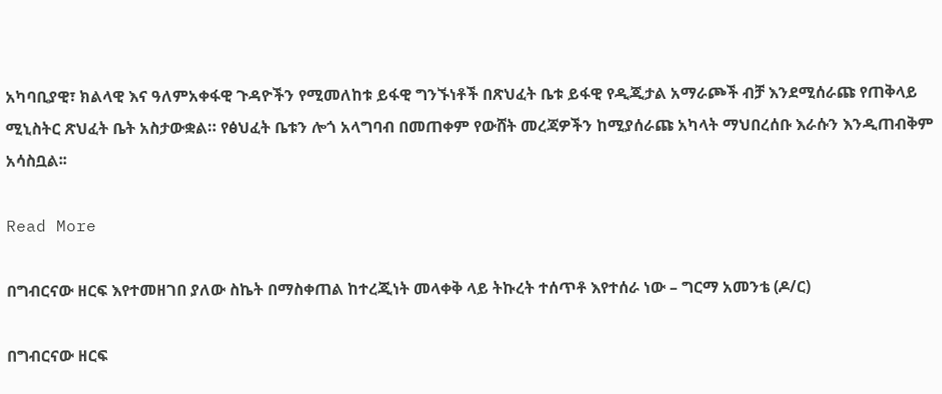አካባቢያዊ፣ ክልላዊ እና ዓለምአቀፋዊ ጉዳዮችን የሚመለከቱ ይፋዊ ግንኙነቶች በጽህፈት ቤቱ ይፋዊ የዲጂታል አማራጮች ብቻ እንደሚሰራጩ የጠቅላይ ሚኒስትር ጽህፈት ቤት አስታውቋል። የፅህፈት ቤቱን ሎጎ አላግባብ በመጠቀም የውሸት መረጃዎችን ከሚያሰራጩ አካላት ማህበረሰቡ እራሱን እንዲጠብቅም አሳስቧል፡፡

Read More

በግብርናው ዘርፍ እየተመዘገበ ያለው ስኬት በማስቀጠል ከተረጂነት መላቀቅ ላይ ትኩረት ተሰጥቶ እየተሰራ ነው – ግርማ አመንቴ (ዶ/ር)

በግብርናው ዘርፍ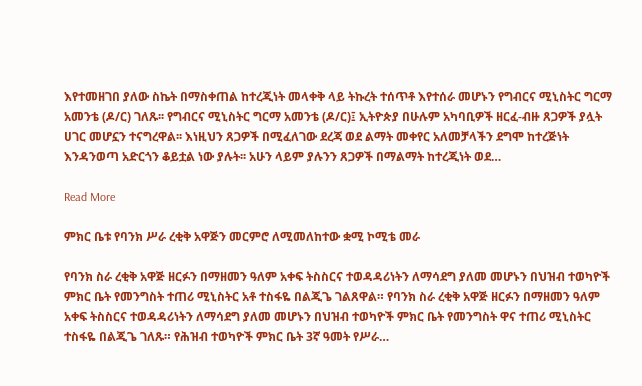እየተመዘገበ ያለው ስኬት በማስቀጠል ከተረጂነት መላቀቅ ላይ ትኩረት ተሰጥቶ እየተሰራ መሆኑን የግብርና ሚኒስትር ግርማ አመንቴ (ዶ/ር) ገለጹ፡፡ የግብርና ሚኒስትር ግርማ አመንቴ (ዶ/ር)፤ ኢትዮጵያ በሁሉም አካባቢዎች ዘርፈ-ብዙ ጸጋዎች ያሏት ሀገር መሆኗን ተናግረዋል፡፡ እነዚህን ጸጋዎች በሚፈለገው ደረጃ ወደ ልማት መቀየር አለመቻላችን ደግሞ ከተረጅነት እንዳንወጣ አድርጎን ቆይቷል ነው ያሉት፡፡ አሁን ላይም ያሉንን ጸጋዎች በማልማት ከተረጂነት ወደ…

Read More

ምክር ቤቱ የባንክ ሥራ ረቂቅ አዋጅን መርምሮ ለሚመለከተው ቋሚ ኮሚቴ መራ

የባንክ ስራ ረቂቅ አዋጅ ዘርፉን በማዘመን ዓለም አቀፍ ትስስርና ተወዳዳሪነትን ለማሳደግ ያለመ መሆኑን በህዝብ ተወካዮች ምክር ቤት የመንግስት ተጠሪ ሚኒስትር አቶ ተስፋዬ በልጂጌ ገልጸዋል። የባንክ ስራ ረቂቅ አዋጅ ዘርፉን በማዘመን ዓለም አቀፍ ትስስርና ተወዳዳሪነትን ለማሳደግ ያለመ መሆኑን በህዝብ ተወካዮች ምክር ቤት የመንግስት ዋና ተጠሪ ሚኒስትር ተስፋዬ በልጂጌ ገለጹ። የሕዝብ ተወካዮች ምክር ቤት 3ኛ ዓመት የሥራ…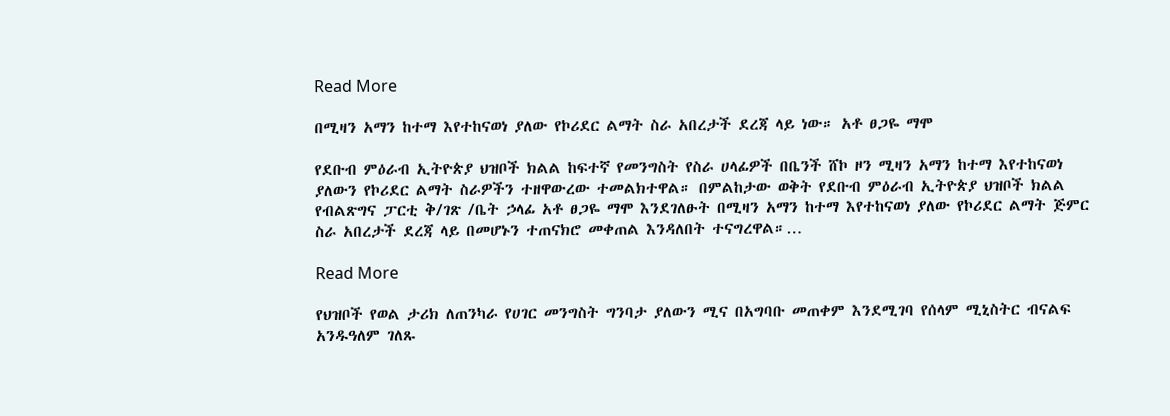Read More

በሚዛን አማን ከተማ እየተከናወነ ያለው የኮሪደር ልማት ስራ አበረታች ደረጃ ላይ ነው። አቶ ፀጋዬ ማሞ

የደቡብ ምዕራብ ኢትዮጵያ ህዝቦች ክልል ከፍተኛ የመንግስት የስራ ሀላፊዎች በቤንች ሸኮ ዞን ሚዛን አማን ከተማ እየተከናወነ ያለውን የኮሪደር ልማት ስራዎችን ተዘዋውረው ተመልክተዋል። በምልከታው ወቅት የደቡብ ምዕራብ ኢትዮጵያ ህዝቦች ክልል የብልጽግና ፓርቲ ቅ/ገጽ /ቤት ኃላፊ አቶ ፀጋዬ ማሞ እንደገለፁት በሚዛን አማን ከተማ እየተከናወነ ያለው የኮሪደር ልማት ጅምር ስራ አበረታች ደረጃ ላይ በመሆኑን ተጠናክሮ መቀጠል እንዳለበት ተናግረዋል።…

Read More

የህዝቦች የወል ታሪክ ለጠንካራ የሀገር መንግስት ግንባታ ያለውን ሚና በአግባቡ መጠቀም እንደሚገባ የሰላም ሚኒስትር ብናልፍ አንዱዓለም ገለጹ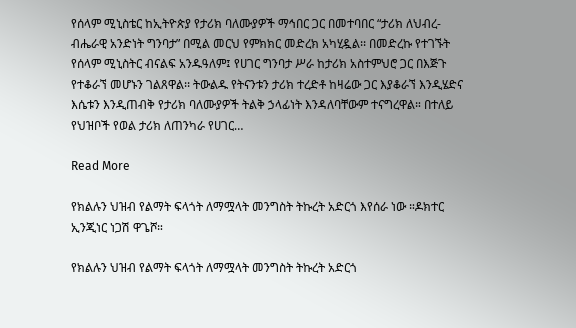የሰላም ሚኒስቴር ከኢትዮጵያ የታሪክ ባለሙያዎች ማኅበር ጋር በመተባበር “ታሪክ ለህብረ-ብሔራዊ አንድነት ግንባታ” በሚል መርህ የምክክር መድረክ አካሂዷል፡፡ በመድረኩ የተገኙት የሰላም ሚኒስትር ብናልፍ አንዱዓለም፤ የሀገር ግንባታ ሥራ ከታሪክ አስተምህሮ ጋር በእጅጉ የተቆራኘ መሆኑን ገልጸዋል፡፡ ትውልዱ የትናንቱን ታሪክ ተረድቶ ከዛሬው ጋር እያቆራኘ እንዲሄድና እሴቱን እንዲጠብቅ የታሪክ ባለሙያዎች ትልቅ ኃላፊነት እንዳለባቸውም ተናግረዋል። በተለይ የህዝቦች የወል ታሪክ ለጠንካራ የሀገር…

Read More

የክልሉን ህዝብ የልማት ፍላጎት ለማሟላት መንግስት ትኩረት አድርጎ እየሰራ ነው ።ዶክተር ኢንጂነር ነጋሽ ዋጌሾ።

የክልሉን ህዝብ የልማት ፍላጎት ለማሟላት መንግስት ትኩረት አድርጎ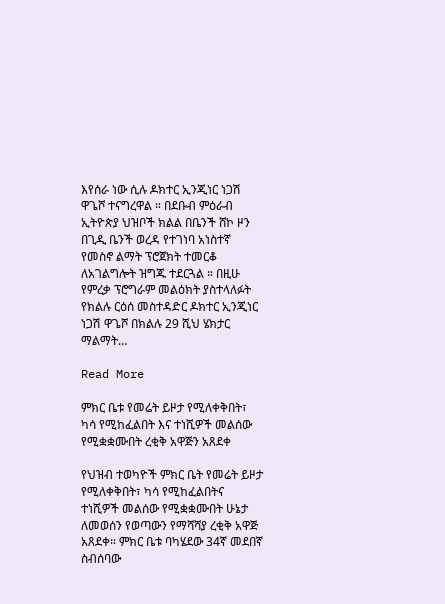እየሰራ ነው ሲሉ ዶክተር ኢንጂነር ነጋሽ ዋጌሾ ተናግረዋል ። በደቡብ ምዕራብ ኢትዮጵያ ህዝቦች ክልል በቤንች ሸኮ ዞን በጊዲ ቤንች ወረዳ የተገነባ አነስተኛ የመስኖ ልማት ፕሮጀክት ተመርቆ ለአገልግሎት ዝግጁ ተደርጓል ። በዚሁ የምረቃ ፕሮግራም መልዕክት ያስተላለፉት የክልሉ ርዕሰ መስተዳድር ዶክተር ኢንጂነር ነጋሽ ዋጌሾ በክልሉ 29 ሺህ ሄክታር ማልማት…

Read More

ምክር ቤቱ የመሬት ይዞታ የሚለቀቅበት፣ ካሳ የሚከፈልበት እና ተነሺዎች መልሰው የሚቋቋሙበት ረቂቅ አዋጅን አጸደቀ

የህዝብ ተወካዮች ምክር ቤት የመሬት ይዞታ የሚለቀቅበት፣ ካሳ የሚከፈልበትና ተነሺዎች መልሰው የሚቋቋሙበት ሁኔታ ለመወሰን የወጣውን የማሻሻያ ረቂቅ አዋጅ አጸደቀ። ምክር ቤቱ ባካሄደው 34ኛ መደበኛ ስብሰባው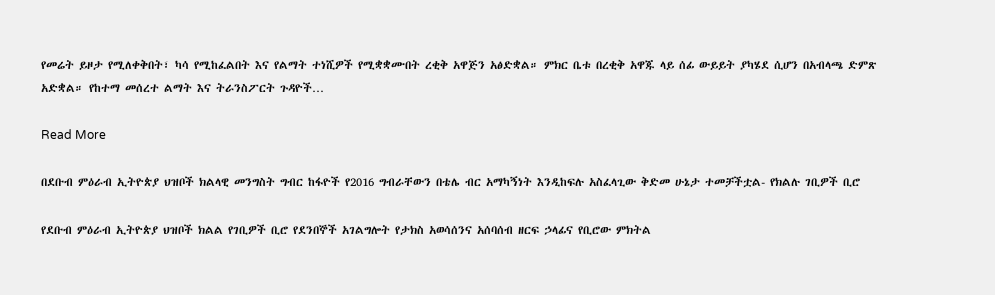የመሬት ይዞታ የሚለቀቅበት፣ ካሳ የሚከፈልበት እና የልማት ተነሺዎች የሚቋቋሙበት ረቂቅ አዋጅን አፅድቋል። ምክር ቤቱ በረቂቅ አዋጁ ላይ ሰፊ ውይይት ያካሄደ ሲሆን በአብላጫ ድምጽ አድቋል። የከተማ መሰረተ ልማት እና ትራንስፖርት ጉዳዮች…

Read More

በደቡብ ምዕራብ ኢትዮጵያ ህዝቦች ክልላዊ መንግስት ግብር ከፋዮች የ2016 ግብራቸውን በቴሌ ብር አማካኝነት እንዲከፍሉ አስፈላጊው ቅድመ ሁኔታ ተመቻችቷል- የክልሉ ገቢዎች ቢሮ

የደቡብ ምዕራብ ኢትዮጵያ ህዝቦች ክልል የገቢዎች ቢሮ የደንበኞች አገልግሎት የታክስ አወሳሰንና አሰባሰብ ዘርፍ ኃላፊና የቢሮው ምክትል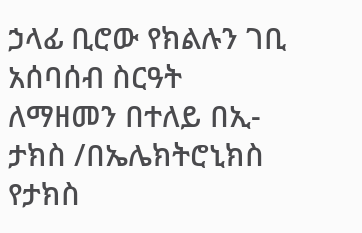ኃላፊ ቢሮው የክልሉን ገቢ አሰባሰብ ስርዓት ለማዘመን በተለይ በኢ-ታክስ /በኤሌክትሮኒክስ የታክስ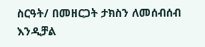ስርዓት/ በመዘርጋት ታክስን ለመሰብሰብ እንዲቻል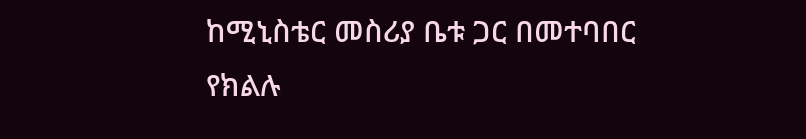ከሚኒስቴር መስሪያ ቤቱ ጋር በመተባበር የክልሉ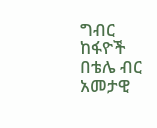ግብር ከፋዮች በቴሌ ብር አመታዊ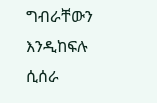ግብራቸውን እንዲከፍሉ ሲሰራ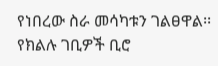የነበረው ስራ መሳካቱን ገልፀዋል፡፡ የክልሉ ገቢዎች ቢሮ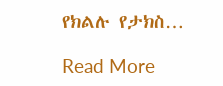የክልሉ የታክስ…

Read More